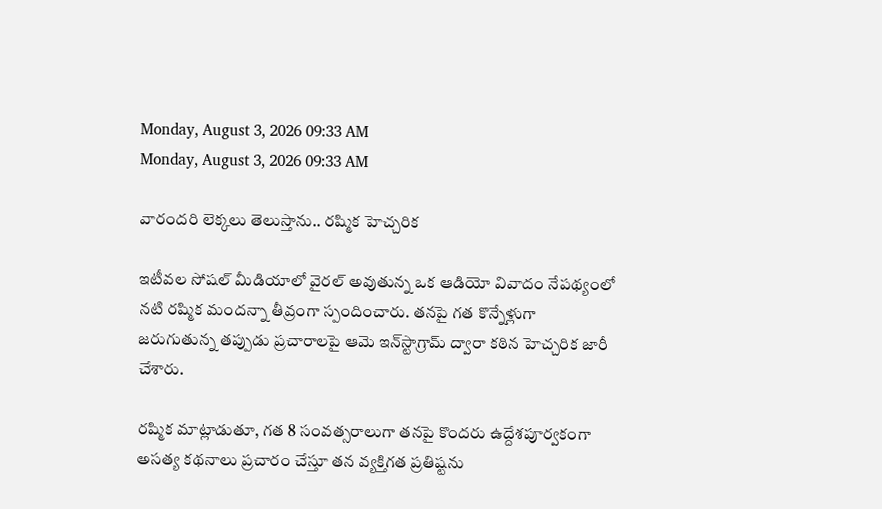Monday, August 3, 2026 09:33 AM
Monday, August 3, 2026 09:33 AM

వారందరి లెక్కలు తెలుస్తాను.. రష్మిక హెచ్చరిక

ఇటీవల సోషల్ మీడియాలో వైరల్ అవుతున్న ఒక ఆడియో వివాదం నేపథ్యంలో నటి రష్మిక మందన్నా తీవ్రంగా స్పందించారు. తనపై గత కొన్నేళ్లుగా జరుగుతున్న తప్పుడు ప్రచారాలపై ఆమె ఇన్‌స్టాగ్రామ్ ద్వారా కఠిన హెచ్చరిక జారీ చేశారు.

రష్మిక మాట్లాడుతూ, గత 8 సంవత్సరాలుగా తనపై కొందరు ఉద్దేశపూర్వకంగా అసత్య కథనాలు ప్రచారం చేస్తూ తన వ్యక్తిగత ప్రతిష్టను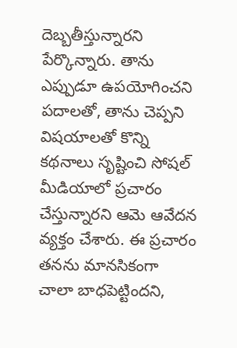దెబ్బతీస్తున్నారని పేర్కొన్నారు. తాను ఎప్పుడూ ఉపయోగించని పదాలతో, తాను చెప్పని విషయాలతో కొన్ని కథనాలు సృష్టించి సోషల్ మీడియాలో ప్రచారం చేస్తున్నారని ఆమె ఆవేదన వ్యక్తం చేశారు. ఈ ప్రచారం తనను మానసికంగా చాలా బాధపెట్టిందని,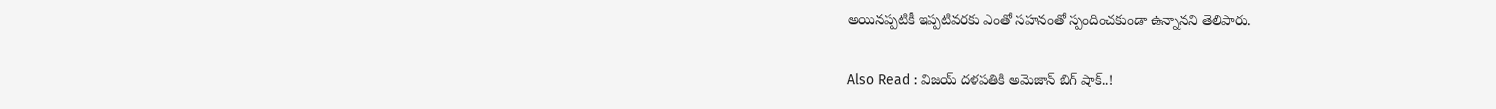అయినప్పటికీ ఇప్పటివరకు ఎంతో సహనంతో స్పందించకుండా ఉన్నానని తెలిపారు.

Also Read : విజయ్ దళపతికి అమెజాన్ బిగ్ షాక్..!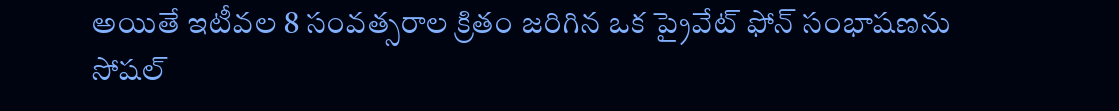అయితే ఇటీవల 8 సంవత్సరాల క్రితం జరిగిన ఒక ప్రైవేట్ ఫోన్ సంభాషణను సోషల్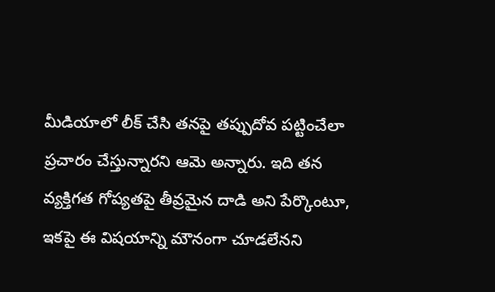మీడియాలో లీక్ చేసి తనపై తప్పుదోవ పట్టించేలా ప్రచారం చేస్తున్నారని ఆమె అన్నారు. ఇది తన వ్యక్తిగత గోప్యతపై తీవ్రమైన దాడి అని పేర్కొంటూ, ఇకపై ఈ విషయాన్ని మౌనంగా చూడలేనని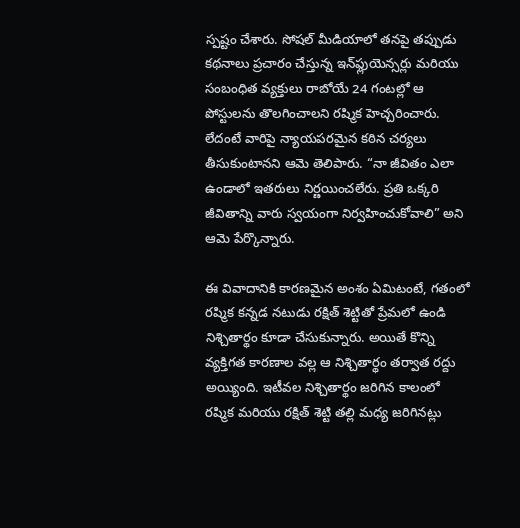స్పష్టం చేశారు. సోషల్ మీడియాలో తనపై తప్పుడు కథనాలు ప్రచారం చేస్తున్న ఇన్‌ఫ్లుయెన్సర్లు మరియు సంబంధిత వ్యక్తులు రాబోయే 24 గంటల్లో ఆ పోస్టులను తొలగించాలని రష్మిక హెచ్చరించారు. లేదంటే వారిపై న్యాయపరమైన కఠిన చర్యలు తీసుకుంటానని ఆమె తెలిపారు. “నా జీవితం ఎలా ఉండాలో ఇతరులు నిర్ణయించలేరు. ప్రతి ఒక్కరి జీవితాన్ని వారు స్వయంగా నిర్వహించుకోవాలి” అని ఆమె పేర్కొన్నారు.

ఈ వివాదానికి కారణమైన అంశం ఏమిటంటే, గతంలో రష్మిక కన్నడ నటుడు రక్షిత్ శెట్టితో ప్రేమలో ఉండి నిశ్చితార్థం కూడా చేసుకున్నారు. అయితే కొన్ని వ్యక్తిగత కారణాల వల్ల ఆ నిశ్చితార్థం తర్వాత రద్దు అయ్యింది. ఇటీవల నిశ్చితార్థం జరిగిన కాలంలో రష్మిక మరియు రక్షిత్ శెట్టి తల్లి మధ్య జరిగినట్లు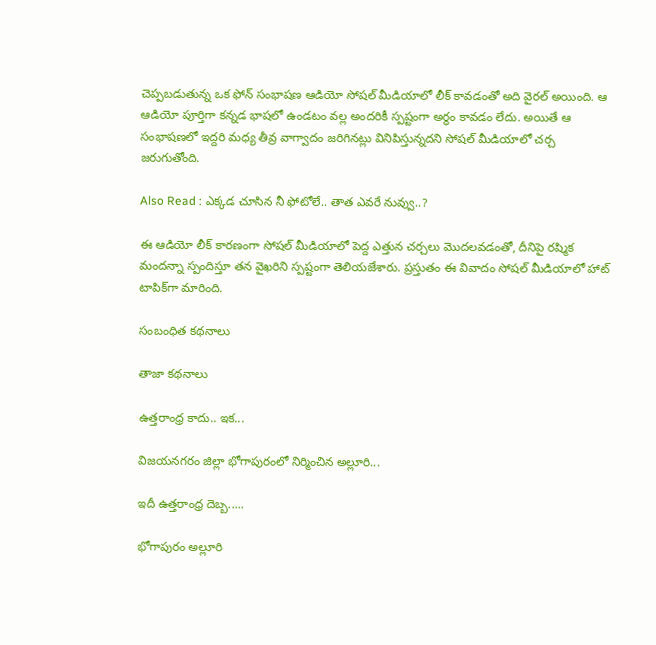చెప్పబడుతున్న ఒక ఫోన్ సంభాషణ ఆడియో సోషల్ మీడియాలో లీక్ కావడంతో అది వైరల్ అయింది. ఆ ఆడియో పూర్తిగా కన్నడ భాషలో ఉండటం వల్ల అందరికీ స్పష్టంగా అర్థం కావడం లేదు. అయితే ఆ సంభాషణలో ఇద్దరి మధ్య తీవ్ర వాగ్వాదం జరిగినట్లు వినిపిస్తున్నదని సోషల్ మీడియాలో చర్చ జరుగుతోంది.

Also Read : ఎక్కడ చూసిన నీ ఫోటోలే.. తాత ఎవరే నువ్వు..?

ఈ ఆడియో లీక్ కారణంగా సోషల్ మీడియాలో పెద్ద ఎత్తున చర్చలు మొదలవడంతో, దీనిపై రష్మిక మందన్నా స్పందిస్తూ తన వైఖరిని స్పష్టంగా తెలియజేశారు. ప్రస్తుతం ఈ వివాదం సోషల్ మీడియాలో హాట్ టాపిక్‌గా మారింది.

సంబంధిత కథనాలు

తాజా కథనాలు

ఉత్తరాంధ్ర కాదు.. ఇక...

విజయనగరం జిల్లా భోగాపురంలో నిర్మించిన అల్లూరి...

ఇదీ ఉత్తరాంధ్ర దెబ్బ.....

భోగాపురం అల్లూరి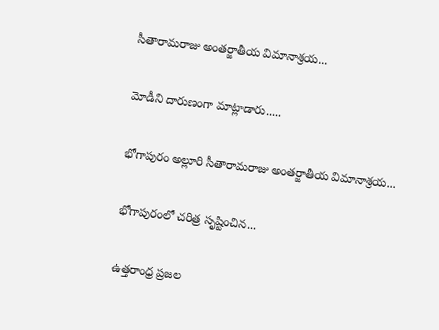సీతారామరాజు అంతర్జాతీయ విమానాశ్రయ...

మోడీని దారుణంగా మాట్లాడారు.....

భోగాపురం అల్లూరి సీతారామరాజు అంతర్జాతీయ విమానాశ్రయ...

భోగాపురంలో చరిత్ర సృష్టించిన...

ఉత్తరాంధ్ర ప్రజల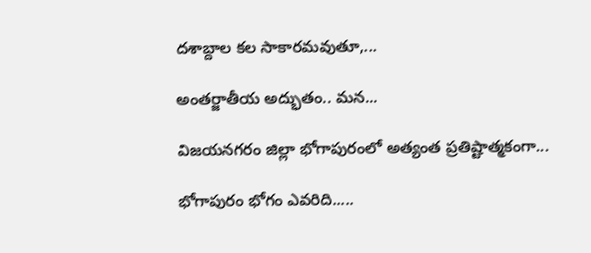దశాబ్దాల కల సాకారమవుతూ,...

అంతర్జాతీయ అద్భుతం.. మన...

విజయనగరం జిల్లా భోగాపురంలో అత్యంత ప్రతిష్టాత్మకంగా...

భోగాపురం భోగం ఎవరిది.....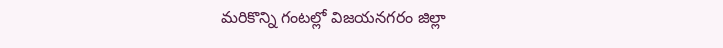మరికొన్ని గంటల్లో విజయనగరం జిల్లా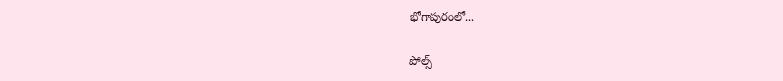భోగాపురంలో...

పోల్స్